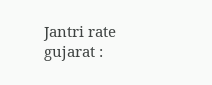Jantri rate gujarat :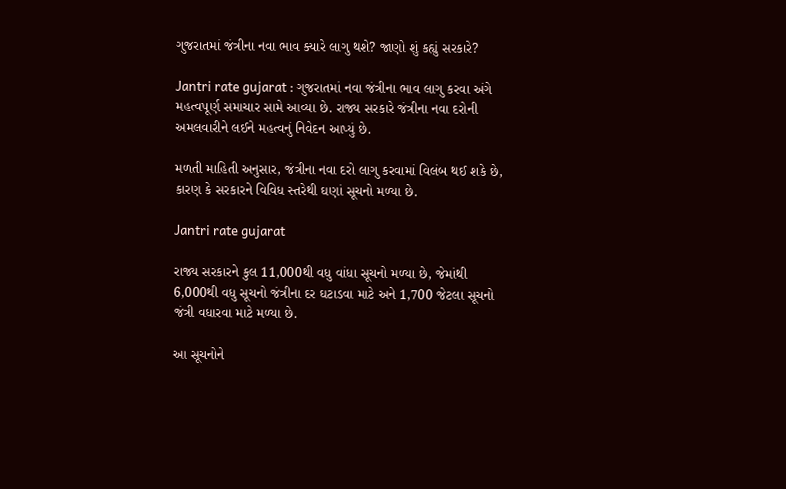ગુજરાતમાં જંત્રીના નવા ભાવ ક્યારે લાગુ થશે? જાણો શું કહ્યું સરકારે?

Jantri rate gujarat : ગુજરાતમાં નવા જંત્રીના ભાવ લાગુ કરવા અંગે મહત્વપૂર્ણ સમાચાર સામે આવ્યા છે. રાજ્ય સરકારે જંત્રીના નવા દરોની અમલવારીને લઈને મહત્વનું નિવેદન આપ્યું છે.

મળતી માહિતી અનુસાર, જંત્રીના નવા દરો લાગુ કરવામાં વિલંબ થઈ શકે છે, કારણ કે સરકારને વિવિધ સ્તરેથી ઘણાં સૂચનો મળ્યા છે.

Jantri rate gujarat

રાજ્ય સરકારને કુલ 11,000થી વધુ વાંધા સૂચનો મળ્યા છે, જેમાંથી 6,000થી વધુ સૂચનો જંત્રીના દર ઘટાડવા માટે અને 1,700 જેટલા સૂચનો જંત્રી વધારવા માટે મળ્યા છે.

આ સૂચનોને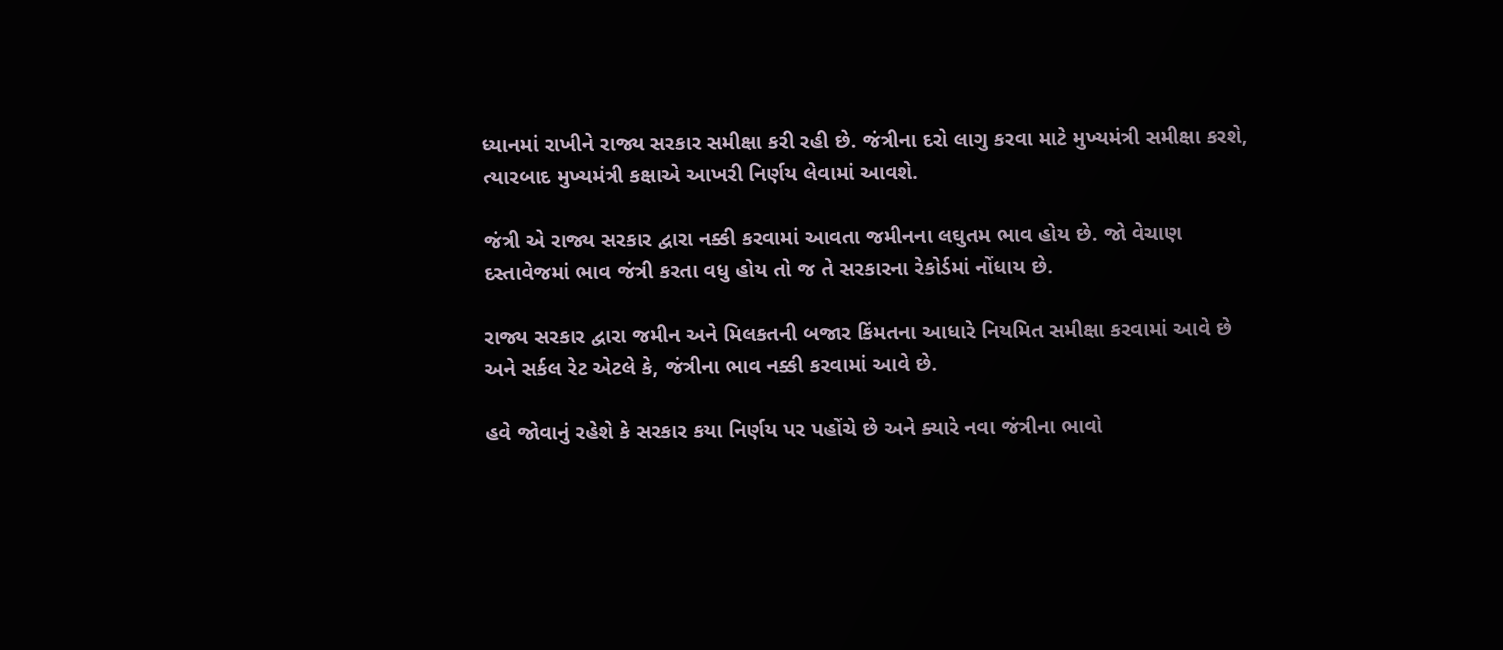ધ્યાનમાં રાખીને રાજ્ય સરકાર સમીક્ષા કરી રહી છે. જંત્રીના દરો લાગુ કરવા માટે મુખ્યમંત્રી સમીક્ષા કરશે, ત્યારબાદ મુખ્યમંત્રી કક્ષાએ આખરી નિર્ણય લેવામાં આવશે.

જંત્રી એ રાજ્ય સરકાર દ્વારા નક્કી કરવામાં આવતા જમીનના લઘુતમ ભાવ હોય છે. જો વેચાણ દસ્તાવેજમાં ભાવ જંત્રી કરતા વધુ હોય તો જ તે સરકારના રેકોર્ડમાં નોંધાય છે.

રાજ્ય સરકાર દ્વારા જમીન અને મિલકતની બજાર કિંમતના આધારે નિયમિત સમીક્ષા કરવામાં આવે છે અને સર્કલ રેટ એટલે કે, જંત્રીના ભાવ નક્કી કરવામાં આવે છે.

હવે જોવાનું રહેશે કે સરકાર કયા નિર્ણય પર પહોંચે છે અને ક્યારે નવા જંત્રીના ભાવો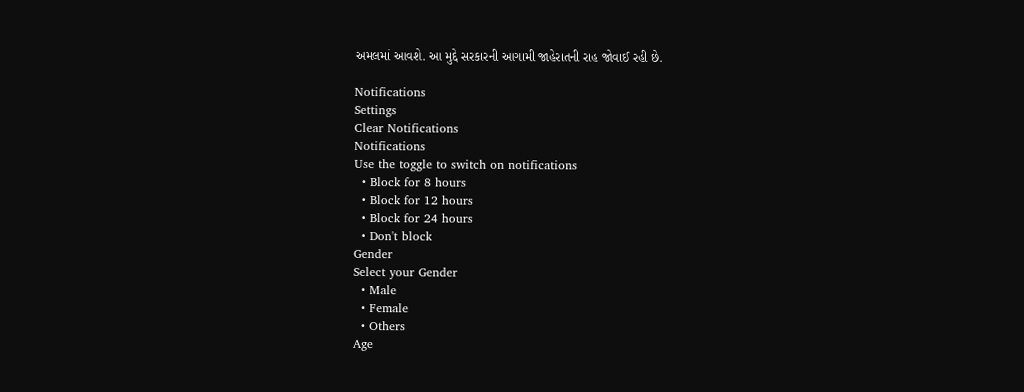અમલમાં આવશે. આ મુદ્દે સરકારની આગામી જાહેરાતની રાહ જોવાઈ રહી છે.

Notifications
Settings
Clear Notifications
Notifications
Use the toggle to switch on notifications
  • Block for 8 hours
  • Block for 12 hours
  • Block for 24 hours
  • Don't block
Gender
Select your Gender
  • Male
  • Female
  • Others
Age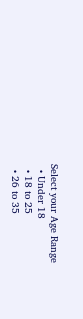Select your Age Range
  • Under 18
  • 18 to 25
  • 26 to 35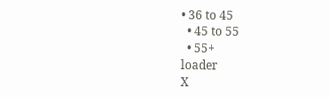• 36 to 45
  • 45 to 55
  • 55+
loader
X